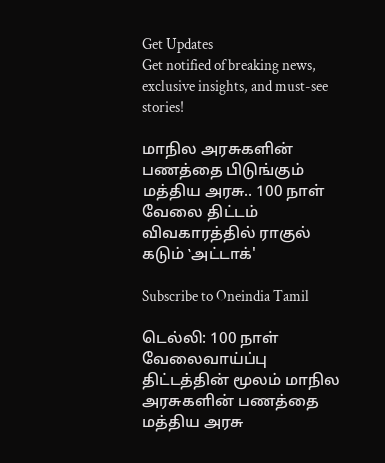Get Updates
Get notified of breaking news, exclusive insights, and must-see stories!

மாநில அரசுகளின் பணத்தை பிடுங்கும் மத்திய அரசு.. 100 நாள் வேலை திட்டம் விவகாரத்தில் ராகுல் கடும் ‛அட்டாக்'

Subscribe to Oneindia Tamil

டெல்லி: 100 நாள் வேலைவாய்ப்பு திட்டத்தின் மூலம் மாநில அரசுகளின் பணத்தை மத்திய அரசு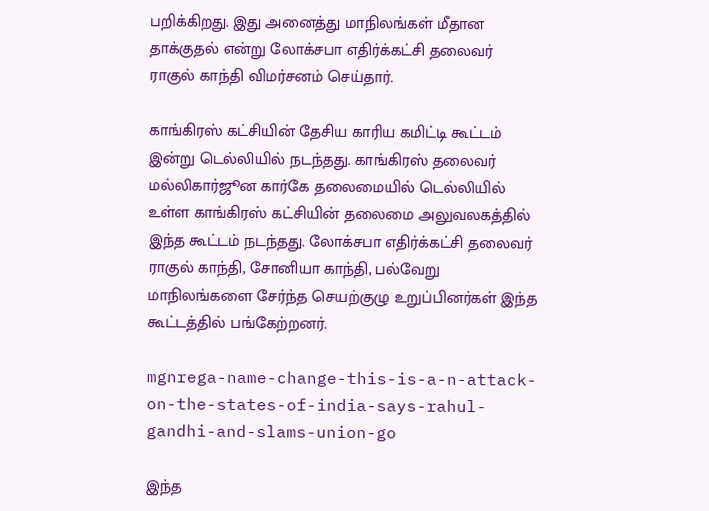பறிக்கிறது. இது அனைத்து மாநிலங்கள் மீதான தாக்குதல் என்று லோக்சபா எதிர்க்கட்சி தலைவர் ராகுல் காந்தி விமர்சனம் செய்தார்.

காங்கிரஸ் கட்சியின் தேசிய காரிய கமிட்டி கூட்டம் இன்று டெல்லியில் நடந்தது. காங்கிரஸ் தலைவர் மல்லிகார்ஜூன கார்கே தலைமையில் டெல்லியில் உள்ள காங்கிரஸ் கட்சியின் தலைமை அலுவலகத்தில் இந்த கூட்டம் நடந்தது. லோக்சபா எதிர்க்கட்சி தலைவர் ராகுல் காந்தி, சோனியா காந்தி, பல்வேறு மாநிலங்களை சேர்ந்த செயற்குழு உறுப்பினர்கள் இந்த கூட்டத்தில் பங்கேற்றனர்.

mgnrega-name-change-this-is-a-n-attack-on-the-states-of-india-says-rahul-gandhi-and-slams-union-go

இந்த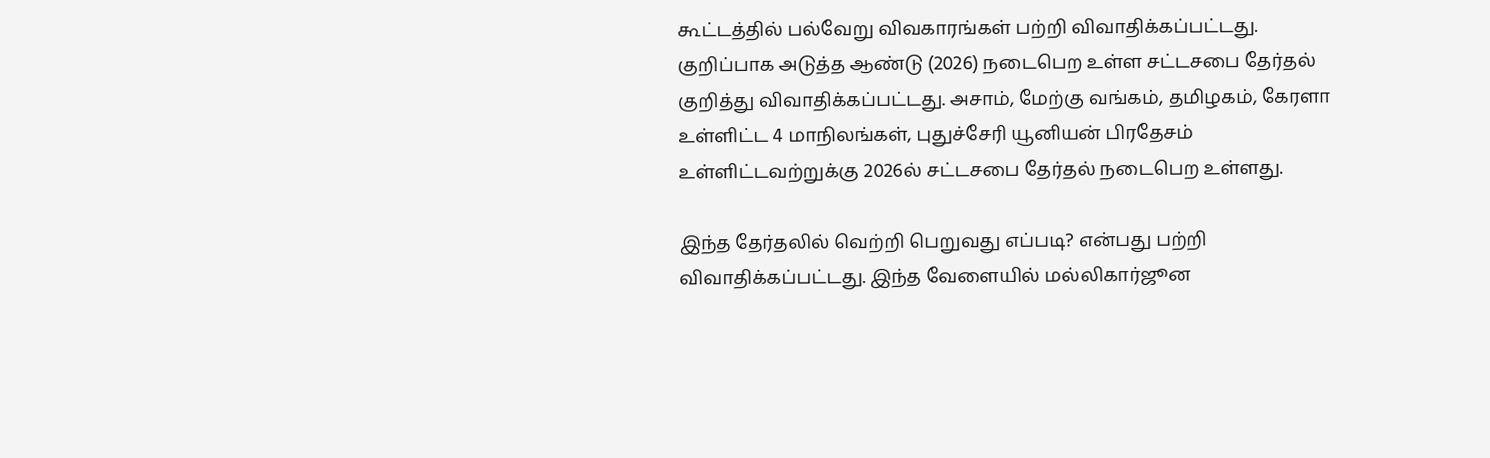கூட்டத்தில் பல்வேறு விவகாரங்கள் பற்றி விவாதிக்கப்பட்டது. குறிப்பாக அடுத்த ஆண்டு (2026) நடைபெற உள்ள சட்டசபை தேர்தல் குறித்து விவாதிக்கப்பட்டது. அசாம், மேற்கு வங்கம், தமிழகம், கேரளா உள்ளிட்ட 4 மாநிலங்கள், புதுச்சேரி யூனியன் பிரதேசம் உள்ளிட்டவற்றுக்கு 2026ல் சட்டசபை தேர்தல் நடைபெற உள்ளது.

இந்த தேர்தலில் வெற்றி பெறுவது எப்படி? என்பது பற்றி விவாதிக்கப்பட்டது. இந்த வேளையில் மல்லிகார்ஜூன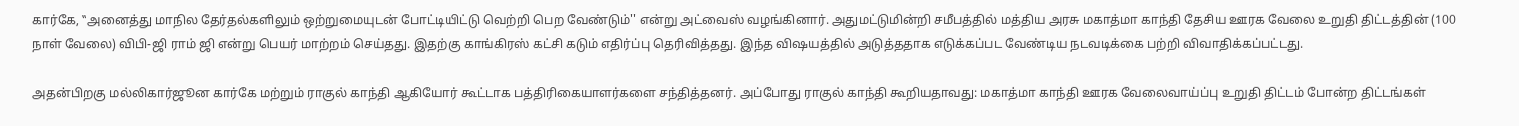கார்கே, ‛‛அனைத்து மாநில தேர்தல்களிலும் ஒற்றுமையுடன் போட்டியிட்டு வெற்றி பெற வேண்டும்'' என்று அட்வைஸ் வழங்கினார். அதுமட்டுமின்றி சமீபத்தில் மத்திய அரசு மகாத்மா காந்தி தேசிய ஊரக வேலை உறுதி திட்டத்தின் (100 நாள் வேலை) விபி-ஜி ராம் ஜி என்று பெயர் மாற்றம் செய்தது. இதற்கு காங்கிரஸ் கட்சி கடும் எதிர்ப்பு தெரிவித்தது. இந்த விஷயத்தில் அடுத்ததாக எடுக்கப்பட வேண்டிய நடவடிக்கை பற்றி விவாதிக்கப்பட்டது.

அதன்பிறகு மல்லிகார்ஜூன கார்கே மற்றும் ராகுல் காந்தி ஆகியோர் கூட்டாக பத்திரிகையாளர்களை சந்தித்தனர். அப்போது ராகுல் காந்தி கூறியதாவது: மகாத்மா காந்தி ஊரக வேலைவாய்ப்பு உறுதி திட்டம் போன்ற திட்டங்கள்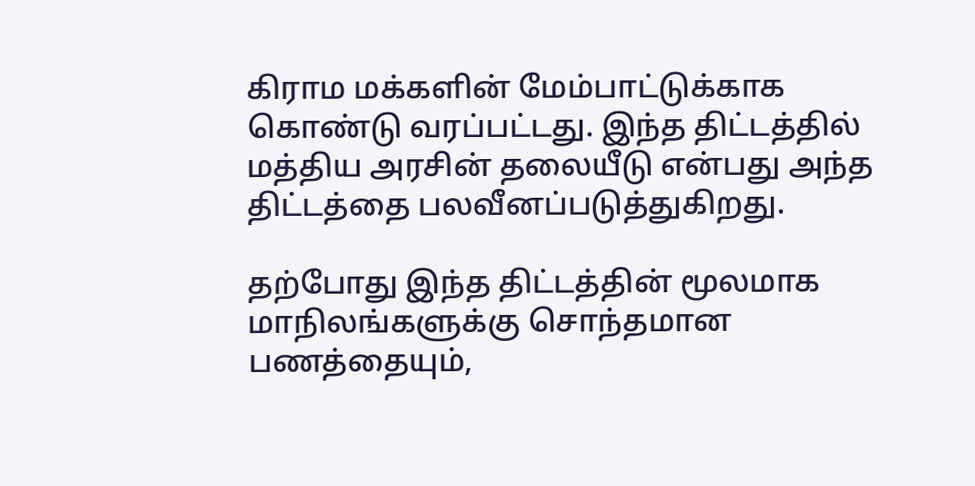கிராம மக்களின் மேம்பாட்டுக்காக கொண்டு வரப்பட்டது. இந்த திட்டத்தில் மத்திய அரசின் தலையீடு என்பது அந்த திட்டத்தை பலவீனப்படுத்துகிறது.

தற்போது இந்த திட்டத்தின் மூலமாக மாநிலங்களுக்கு சொந்தமான பணத்தையும்,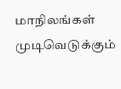மாநிலங்கள் முடிவெடுக்கும்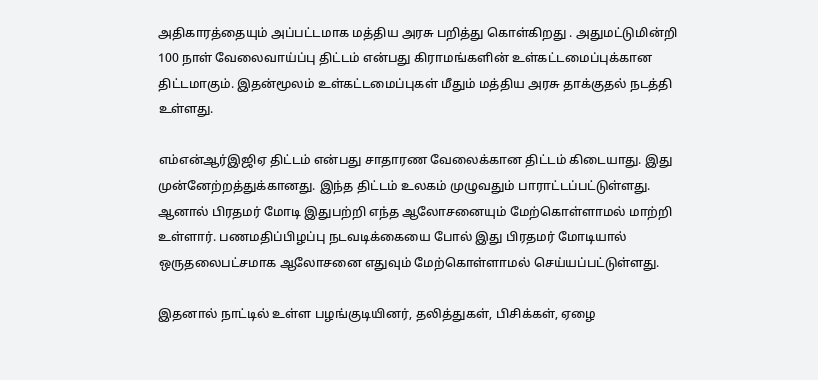அதிகாரத்தையும் அப்பட்டமாக மத்திய அரசு பறித்து கொள்கிறது . அதுமட்டுமின்றி 100 நாள் வேலைவாய்ப்பு திட்டம் என்பது கிராமங்களின் உள்கட்டமைப்புக்கான திட்டமாகும். இதன்மூலம் உள்கட்டமைப்புகள் மீதும் மத்திய அரசு தாக்குதல் நடத்தி உள்ளது.

எம்என்ஆர்இஜிஏ திட்டம் என்பது சாதாரண வேலைக்கான திட்டம் கிடையாது. இது முன்னேற்றத்துக்கானது. இந்த திட்டம் உலகம் முழுவதும் பாராட்டப்பட்டுள்ளது. ஆனால் பிரதமர் மோடி இதுபற்றி எந்த ஆலோசனையும் மேற்கொள்ளாமல் மாற்றி உள்ளார். பணமதிப்பிழப்பு நடவடிக்கையை போல் இது பிரதமர் மோடியால் ஒருதலைபட்சமாக ஆலோசனை எதுவும் மேற்கொள்ளாமல் செய்யப்பட்டுள்ளது.

இதனால் நாட்டில் உள்ள பழங்குடியினர், தலித்துகள், பிசிக்கள், ஏழை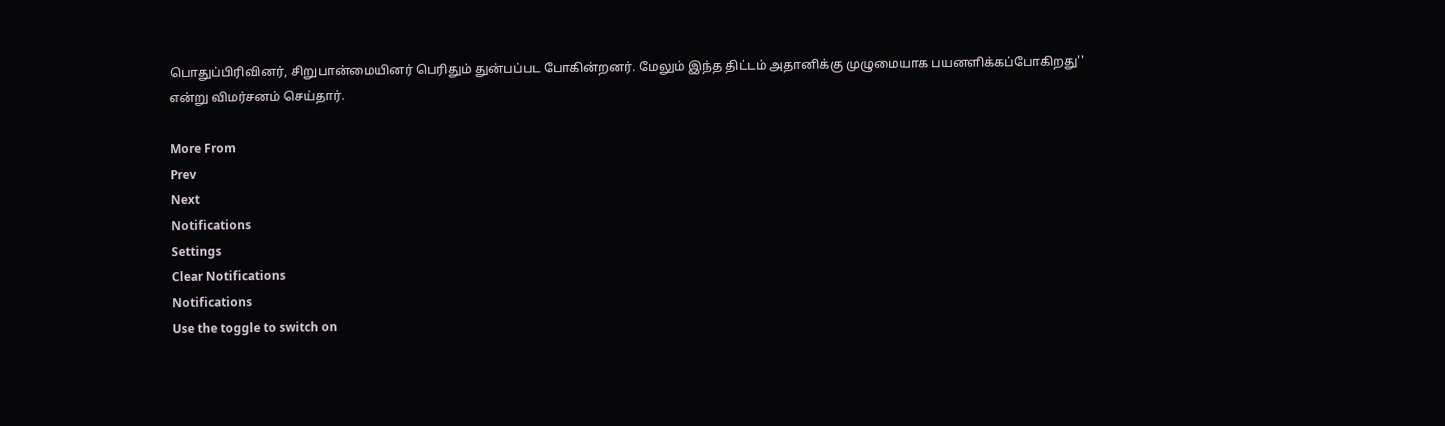பொதுப்பிரிவினர், சிறுபான்மையினர் பெரிதும் துன்பப்பட போகின்றனர். மேலும் இந்த திட்டம் அதானிக்கு முழுமையாக பயனளிக்கப்போகிறது'' என்று விமர்சனம் செய்தார்.

More From
Prev
Next
Notifications
Settings
Clear Notifications
Notifications
Use the toggle to switch on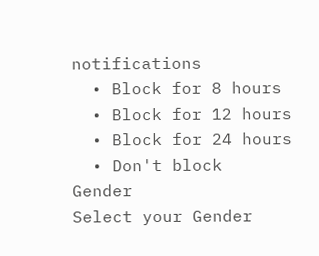notifications
  • Block for 8 hours
  • Block for 12 hours
  • Block for 24 hours
  • Don't block
Gender
Select your Gender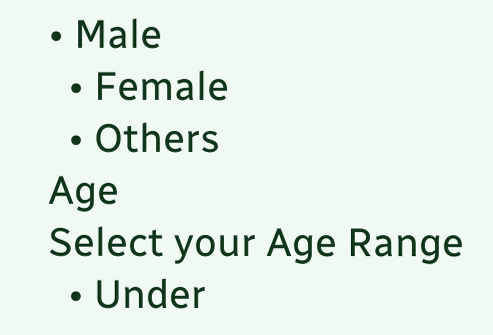• Male
  • Female
  • Others
Age
Select your Age Range
  • Under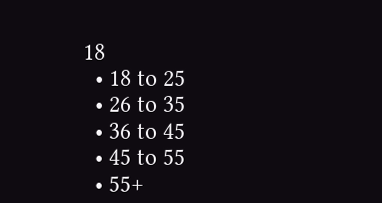18
  • 18 to 25
  • 26 to 35
  • 36 to 45
  • 45 to 55
  • 55+